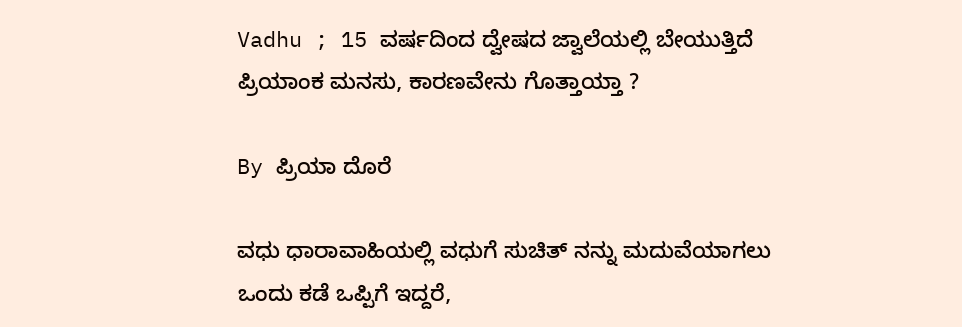Vadhu ; 15 ವರ್ಷದಿಂದ ದ್ವೇಷದ ಜ್ವಾಲೆಯಲ್ಲಿ ಬೇಯುತ್ತಿದೆ ಪ್ರಿಯಾಂಕ ಮನಸು, ಕಾರಣವೇನು ಗೊತ್ತಾಯ್ತಾ ?

By ಪ್ರಿಯಾ ದೊರೆ

ವಧು ಧಾರಾವಾಹಿಯಲ್ಲಿ ವಧುಗೆ ಸುಚಿತ್ ನನ್ನು ಮದುವೆಯಾಗಲು ಒಂದು ಕಡೆ ಒಪ್ಪಿಗೆ ಇದ್ದರೆ,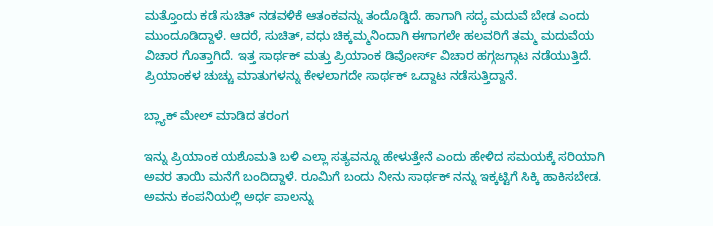ಮತ್ತೊಂದು ಕಡೆ ಸುಚಿತ್ ನಡವಳಿಕೆ ಆತಂಕವನ್ನು ತಂದೊಡ್ಡಿದೆ. ಹಾಗಾಗಿ ಸದ್ಯ ಮದುವೆ ಬೇಡ ಎಂದು ಮುಂದೂಡಿದ್ದಾಳೆ. ಆದರೆ, ಸುಚಿತ್, ವಧು ಚಿಕ್ಕಮ್ಮನಿಂದಾಗಿ ಈಗಾಗಲೇ ಹಲವರಿಗೆ ತಮ್ಮ ಮದುವೆಯ ವಿಚಾರ ಗೊತ್ತಾಗಿದೆ. ಇತ್ತ ಸಾರ್ಥಕ್ ಮತ್ತು ಪ್ರಿಯಾಂಕ ಡಿವೋರ್ಸ್ ವಿಚಾರ ಹಗ್ಗಜಗ್ಗಾಟ ನಡೆಯುತ್ತಿದೆ. ಪ್ರಿಯಾಂಕಳ ಚುಚ್ಚು ಮಾತುಗಳನ್ನು ಕೇಳಲಾಗದೇ ಸಾರ್ಥಕ್ ಒದ್ದಾಟ ನಡೆಸುತ್ತಿದ್ದಾನೆ.

ಬ್ಲ್ಯಾಕ್ ಮೇಲ್ ಮಾಡಿದ ತರಂಗ

ಇನ್ನು ಪ್ರಿಯಾಂಕ ಯಶೊಮತಿ ಬಳಿ ಎಲ್ಲಾ ಸತ್ಯವನ್ನೂ ಹೇಳುತ್ತೇನೆ ಎಂದು ಹೇಳಿದ ಸಮಯಕ್ಕೆ ಸರಿಯಾಗಿ ಅವರ ತಾಯಿ ಮನೆಗೆ ಬಂದಿದ್ದಾಳೆ. ರೂಮಿಗೆ ಬಂದು ನೀನು ಸಾರ್ಥಕ್ ನನ್ನು ಇಕ್ಕಟ್ಟಿಗೆ ಸಿಕ್ಕಿ ಹಾಕಿಸಬೇಡ. ಅವನು ಕಂಪನಿಯಲ್ಲಿ ಅರ್ಧ ಪಾಲನ್ನು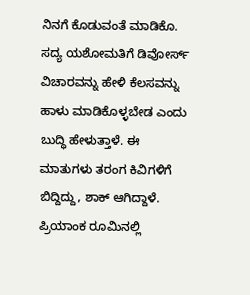ನಿನಗೆ ಕೊಡುವಂತೆ ಮಾಡಿಕೊ. ಸದ್ಯ ಯಶೋಮತಿಗೆ ಡಿವೋರ್ಸ್ ವಿಚಾರವನ್ನು ಹೇಳಿ ಕೆಲಸವನ್ನು ಹಾಳು ಮಾಡಿಕೊಳ್ಳಬೇಡ ಎಂದು ಬುದ್ಧಿ ಹೇಳುತ್ತಾಳೆ. ಈ ಮಾತುಗಳು ತರಂಗ ಕಿವಿಗಳಿಗೆ ಬಿದ್ದಿದ್ದು, ಶಾಕ್ ಆಗಿದ್ದಾಳೆ. ಪ್ರಿಯಾಂಕ ರೂಮಿನಲ್ಲಿ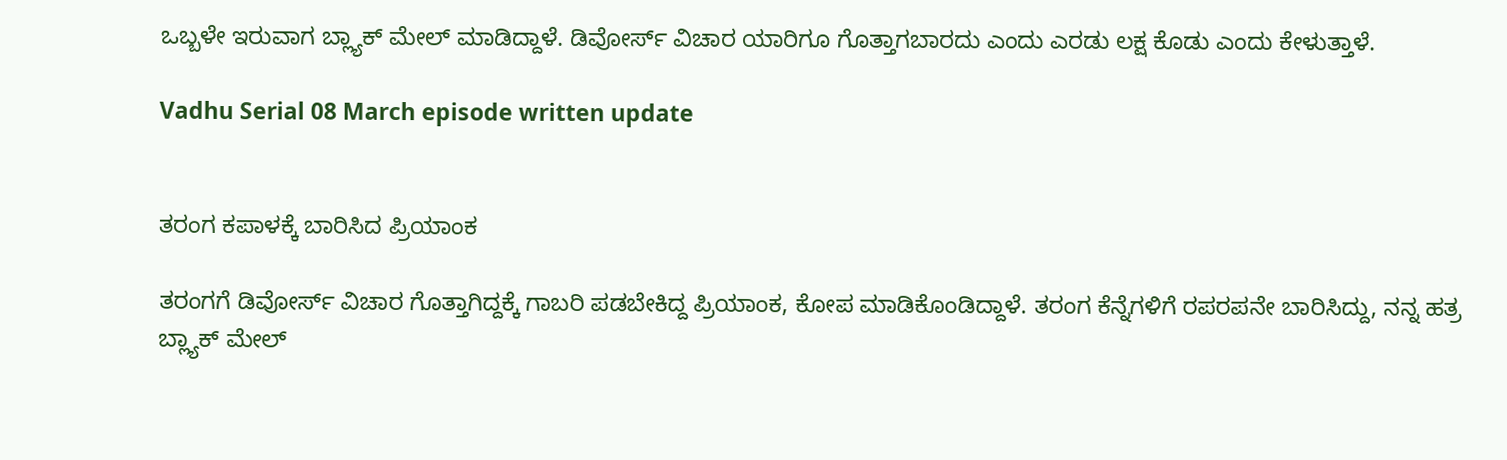ಒಬ್ಬಳೇ ಇರುವಾಗ ಬ್ಲ್ಯಾಕ್ ಮೇಲ್ ಮಾಡಿದ್ದಾಳೆ. ಡಿವೋರ್ಸ್ ವಿಚಾರ ಯಾರಿಗೂ ಗೊತ್ತಾಗಬಾರದು ಎಂದು ಎರಡು ಲಕ್ಷ ಕೊಡು ಎಂದು ಕೇಳುತ್ತಾಳೆ.

Vadhu Serial 08 March episode written update


ತರಂಗ ಕಪಾಳಕ್ಕೆ ಬಾರಿಸಿದ ಪ್ರಿಯಾಂಕ

ತರಂಗಗೆ ಡಿವೋರ್ಸ್ ವಿಚಾರ ಗೊತ್ತಾಗಿದ್ದಕ್ಕೆ ಗಾಬರಿ ಪಡಬೇಕಿದ್ದ ಪ್ರಿಯಾಂಕ, ಕೋಪ ಮಾಡಿಕೊಂಡಿದ್ದಾಳೆ. ತರಂಗ ಕೆನ್ನೆಗಳಿಗೆ ರಪರಪನೇ ಬಾರಿಸಿದ್ದು, ನನ್ನ ಹತ್ರ ಬ್ಲ್ಯಾಕ್ ಮೇಲ್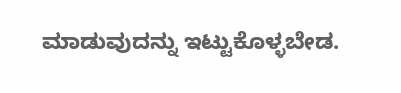ಮಾಡುವುದನ್ನು ಇಟ್ಟುಕೊಳ್ಳಬೇಡ.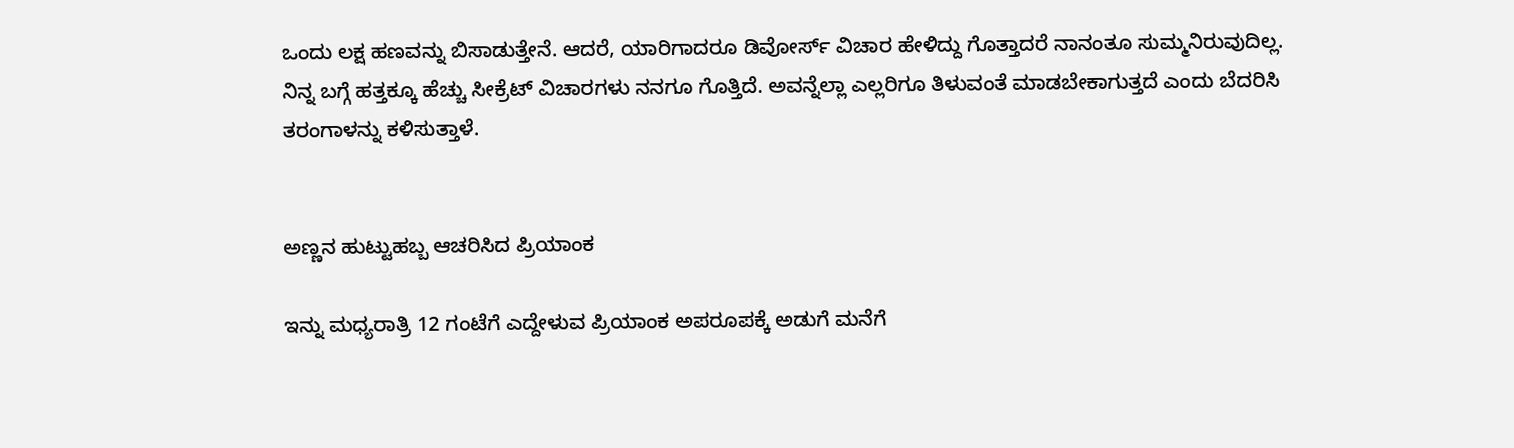ಒಂದು ಲಕ್ಷ ಹಣವನ್ನು ಬಿಸಾಡುತ್ತೇನೆ. ಆದರೆ, ಯಾರಿಗಾದರೂ ಡಿವೋರ್ಸ್ ವಿಚಾರ ಹೇಳಿದ್ದು ಗೊತ್ತಾದರೆ ನಾನಂತೂ ಸುಮ್ಮನಿರುವುದಿಲ್ಲ. ನಿನ್ನ ಬಗ್ಗೆ ಹತ್ತಕ್ಕೂ ಹೆಚ್ಚು ಸೀಕ್ರೆಟ್ ವಿಚಾರಗಳು ನನಗೂ ಗೊತ್ತಿದೆ. ಅವನ್ನೆಲ್ಲಾ ಎಲ್ಲರಿಗೂ ತಿಳುವಂತೆ ಮಾಡಬೇಕಾಗುತ್ತದೆ ಎಂದು ಬೆದರಿಸಿ ತರಂಗಾಳನ್ನು ಕಳಿಸುತ್ತಾಳೆ.


ಅಣ್ಣನ ಹುಟ್ಟುಹಬ್ಬ ಆಚರಿಸಿದ ಪ್ರಿಯಾಂಕ

ಇನ್ನು ಮಧ್ಯರಾತ್ರಿ 12 ಗಂಟೆಗೆ ಎದ್ದೇಳುವ ಪ್ರಿಯಾಂಕ ಅಪರೂಪಕ್ಕೆ ಅಡುಗೆ ಮನೆಗೆ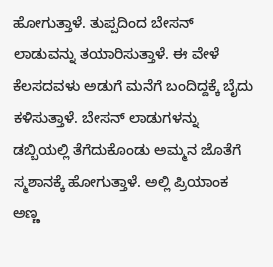ಹೋಗುತ್ತಾಳೆ. ತುಪ್ಪದಿಂದ ಬೇಸನ್ ಲಾಡುವನ್ನು ತಯಾರಿಸುತ್ತಾಳೆ. ಈ ವೇಳೆ ಕೆಲಸದವಳು ಅಡುಗೆ ಮನೆಗೆ ಬಂದಿದ್ದಕ್ಕೆ ಬೈದು ಕಳಿಸುತ್ತಾಳೆ. ಬೇಸನ್ ಲಾಡುಗಳನ್ನು ಡಬ್ಬಿಯಲ್ಲಿ ತೆಗೆದುಕೊಂಡು ಅಮ್ಮನ ಜೊತೆಗೆ ಸ್ಮಶಾನಕ್ಕೆ ಹೋಗುತ್ತಾಳೆ. ಅಲ್ಲಿ ಪ್ರಿಯಾಂಕ ಅಣ್ಣ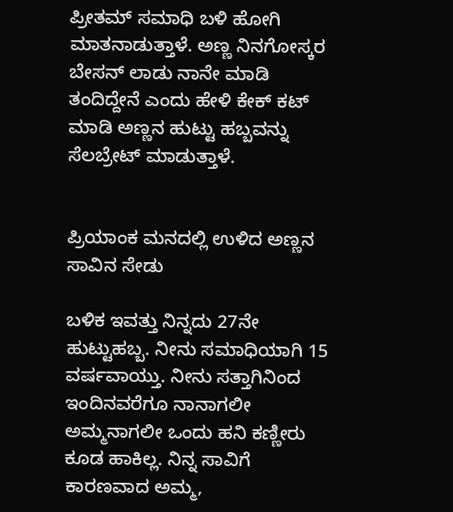ಪ್ರೀತಮ್ ಸಮಾಧಿ ಬಳಿ ಹೋಗಿ ಮಾತನಾಡುತ್ತಾಳೆ. ಅಣ್ಣ ನಿನಗೋಸ್ಕರ ಬೇಸನ್ ಲಾಡು ನಾನೇ ಮಾಡಿ ತಂದಿದ್ದೇನೆ ಎಂದು ಹೇಳಿ ಕೇಕ್ ಕಟ್ ಮಾಡಿ ಅಣ್ಣನ ಹುಟ್ಟು ಹಬ್ಬವನ್ನು ಸೆಲಬ್ರೇಟ್ ಮಾಡುತ್ತಾಳೆ.


ಪ್ರಿಯಾಂಕ ಮನದಲ್ಲಿ ಉಳಿದ ಅಣ್ಣನ ಸಾವಿನ ಸೇಡು

ಬಳಿಕ ಇವತ್ತು ನಿನ್ನದು 27ನೇ ಹುಟ್ಟುಹಬ್ಬ. ನೀನು ಸಮಾಧಿಯಾಗಿ 15 ವರ್ಷವಾಯ್ತು. ನೀನು ಸತ್ತಾಗಿನಿಂದ ಇಂದಿನವರೆಗೂ ನಾನಾಗಲೀ ಅಮ್ಮನಾಗಲೀ ಒಂದು ಹನಿ ಕಣ್ಣೀರು ಕೂಡ ಹಾಕಿಲ್ಲ. ನಿನ್ನ ಸಾವಿಗೆ ಕಾರಣವಾದ ಅಮ್ಮ,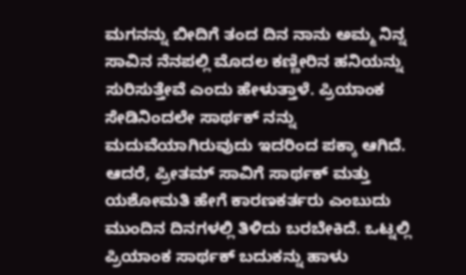ಮಗನನ್ನು ಬೀದಿಗೆ ತಂದ ದಿನ ನಾನು ಅಮ್ಮ ನಿನ್ನ ಸಾವಿನ ನೆನಪಲ್ಲಿ ಮೊದಲ ಕಣ್ಣೀರಿನ ಹನಿಯನ್ನು ಸುರಿಸುತ್ತೇವೆ ಎಂದು ಹೇಳುತ್ತಾಳೆ. ಪ್ರಿಯಾಂಕ ಸೇಡಿನಿಂದಲೇ ಸಾರ್ಥಕ್ ನನ್ನು ಮದುವೆಯಾಗಿರುವುದು ಇದರಿಂದ ಪಕ್ಕಾ ಆಗಿದೆ. ಆದರೆ, ಪ್ರೀತಮ್ ಸಾವಿಗೆ ಸಾರ್ಥಕ್ ಮತ್ತು ಯಶೋಮತಿ ಹೇಗೆ ಕಾರಣಕರ್ತರು ಎಂಬುದು ಮುಂದಿನ ದಿನಗಳಲ್ಲಿ ತಿಳಿದು ಬರಬೇಕಿದೆ. ಒಟ್ನಲ್ಲಿ ಪ್ರಿಯಾಂಕ ಸಾರ್ಥಕ್ ಬದುಕನ್ನು ಹಾಳು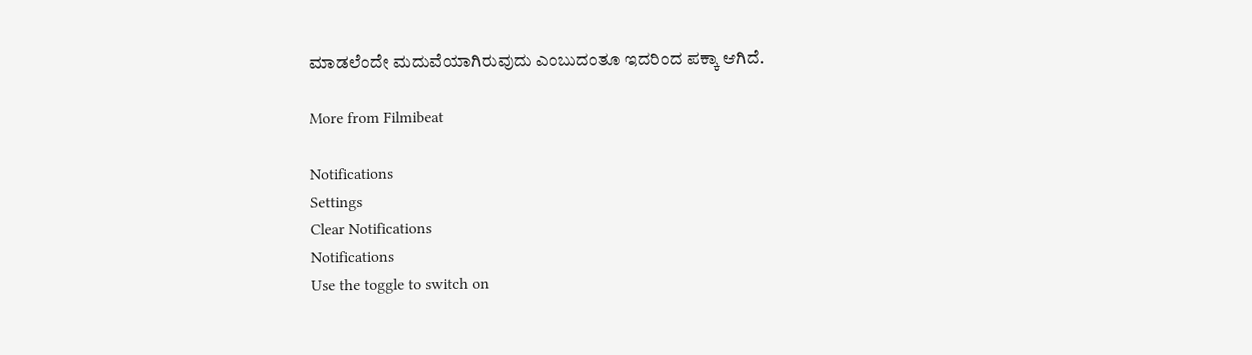ಮಾಡಲೆಂದೇ ಮದುವೆಯಾಗಿರುವುದು ಎಂಬುದಂತೂ ಇದರಿಂದ ಪಕ್ಕಾ ಆಗಿದೆ.

More from Filmibeat

Notifications
Settings
Clear Notifications
Notifications
Use the toggle to switch on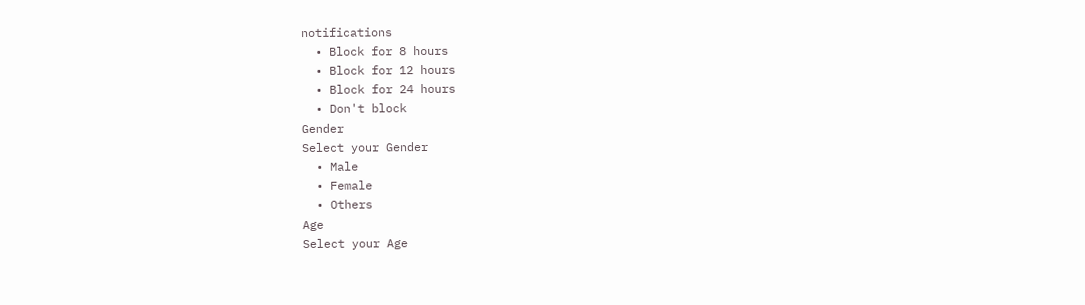notifications
  • Block for 8 hours
  • Block for 12 hours
  • Block for 24 hours
  • Don't block
Gender
Select your Gender
  • Male
  • Female
  • Others
Age
Select your Age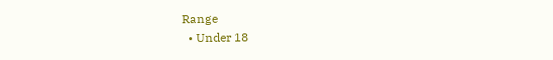Range
  • Under 18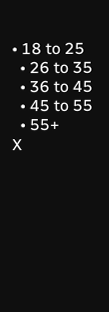• 18 to 25
  • 26 to 35
  • 36 to 45
  • 45 to 55
  • 55+
X